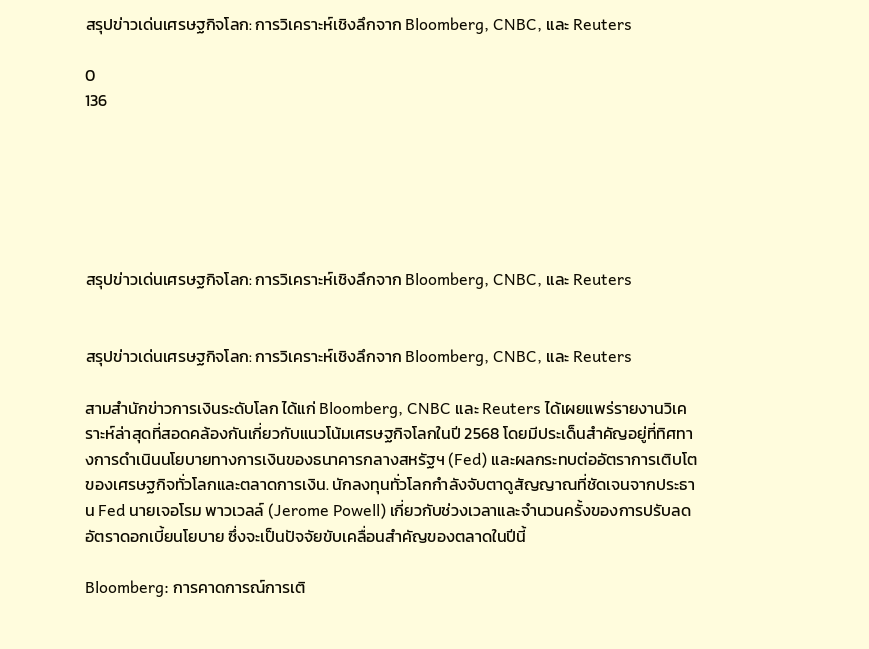สรุปข่าวเด่นเศรษฐกิจโลก: การวิเคราะห์เชิงลึกจาก Bloomberg, CNBC, และ Reuters

0
136






สรุปข่าวเด่นเศรษฐกิจโลก: การวิเคราะห์เชิงลึกจาก Bloomberg, CNBC, และ Reuters


สรุปข่าวเด่นเศรษฐกิจโลก: การวิเคราะห์เชิงลึกจาก Bloomberg, CNBC, และ Reuters

สามสำนักข่าวการเงินระดับโลก ได้แก่ Bloomberg, CNBC และ Reuters ได้เผยแพร่รายงานวิเคราะห์ล่าสุดที่สอดคล้องกันเกี่ยวกับแนวโน้มเศรษฐกิจโลกในปี 2568 โดยมีประเด็นสำคัญอยู่ที่ทิศทางการดำเนินนโยบายทางการเงินของธนาคารกลางสหรัฐฯ (Fed) และผลกระทบต่ออัตราการเติบโตของเศรษฐกิจทั่วโลกและตลาดการเงิน. นักลงทุนทั่วโลกกำลังจับตาดูสัญญาณที่ชัดเจนจากประธาน Fed นายเจอโรม พาวเวลล์ (Jerome Powell) เกี่ยวกับช่วงเวลาและจำนวนครั้งของการปรับลดอัตราดอกเบี้ยนโยบาย ซึ่งจะเป็นปัจจัยขับเคลื่อนสำคัญของตลาดในปีนี้

Bloomberg: การคาดการณ์การเติ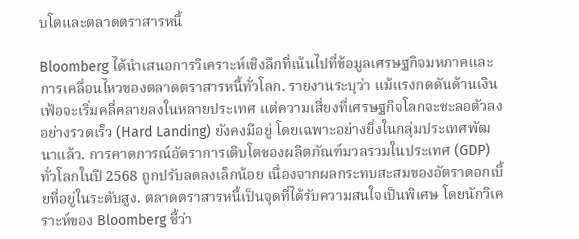บโตและตลาดตราสารหนี้

Bloomberg ได้นำเสนอการวิเคราะห์เชิงลึกที่เน้นไปที่ข้อมูลเศรษฐกิจมหภาคและการเคลื่อนไหวของตลาดตราสารหนี้ทั่วโลก. รายงานระบุว่า แม้แรงกดดันด้านเงินเฟ้อจะเริ่มคลี่คลายลงในหลายประเทศ แต่ความเสี่ยงที่เศรษฐกิจโลกจะชะลอตัวลงอย่างรวดเร็ว (Hard Landing) ยังคงมีอยู่ โดยเฉพาะอย่างยิ่งในกลุ่มประเทศพัฒนาแล้ว. การคาดการณ์อัตราการเติบโตของผลิตภัณฑ์มวลรวมในประเทศ (GDP) ทั่วโลกในปี 2568 ถูกปรับลดลงเล็กน้อย เนื่องจากผลกระทบสะสมของอัตราดอกเบี้ยที่อยู่ในระดับสูง. ตลาดตราสารหนี้เป็นจุดที่ได้รับความสนใจเป็นพิเศษ โดยนักวิเคราะห์ของ Bloomberg ชี้ว่า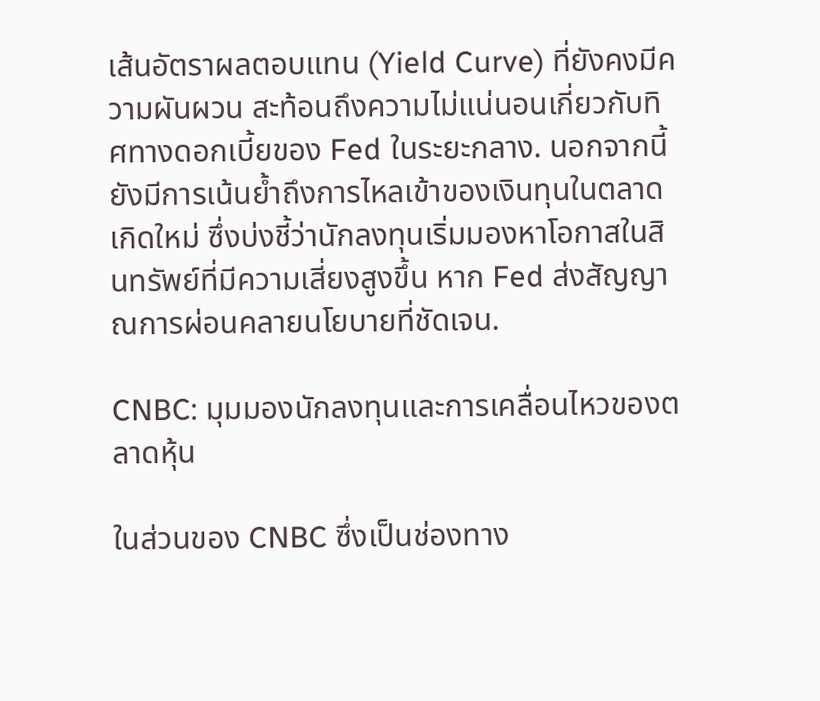เส้นอัตราผลตอบแทน (Yield Curve) ที่ยังคงมีความผันผวน สะท้อนถึงความไม่แน่นอนเกี่ยวกับทิศทางดอกเบี้ยของ Fed ในระยะกลาง. นอกจากนี้ ยังมีการเน้นย้ำถึงการไหลเข้าของเงินทุนในตลาดเกิดใหม่ ซึ่งบ่งชี้ว่านักลงทุนเริ่มมองหาโอกาสในสินทรัพย์ที่มีความเสี่ยงสูงขึ้น หาก Fed ส่งสัญญาณการผ่อนคลายนโยบายที่ชัดเจน.

CNBC: มุมมองนักลงทุนและการเคลื่อนไหวของตลาดหุ้น

ในส่วนของ CNBC ซึ่งเป็นช่องทาง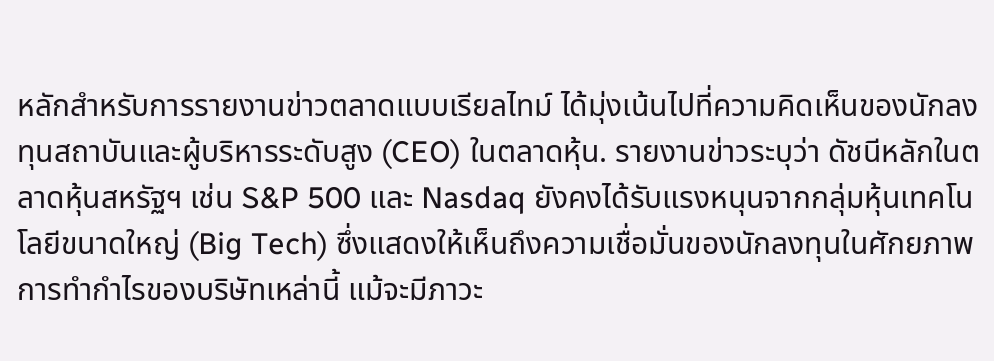หลักสำหรับการรายงานข่าวตลาดแบบเรียลไทม์ ได้มุ่งเน้นไปที่ความคิดเห็นของนักลงทุนสถาบันและผู้บริหารระดับสูง (CEO) ในตลาดหุ้น. รายงานข่าวระบุว่า ดัชนีหลักในตลาดหุ้นสหรัฐฯ เช่น S&P 500 และ Nasdaq ยังคงได้รับแรงหนุนจากกลุ่มหุ้นเทคโนโลยีขนาดใหญ่ (Big Tech) ซึ่งแสดงให้เห็นถึงความเชื่อมั่นของนักลงทุนในศักยภาพการทำกำไรของบริษัทเหล่านี้ แม้จะมีภาวะ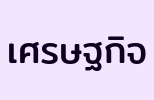เศรษฐกิจ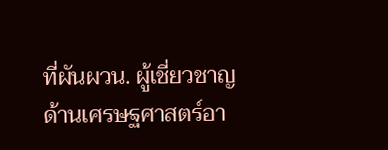ที่ผันผวน. ผู้เชี่ยวชาญด้านเศรษฐศาสตร์อา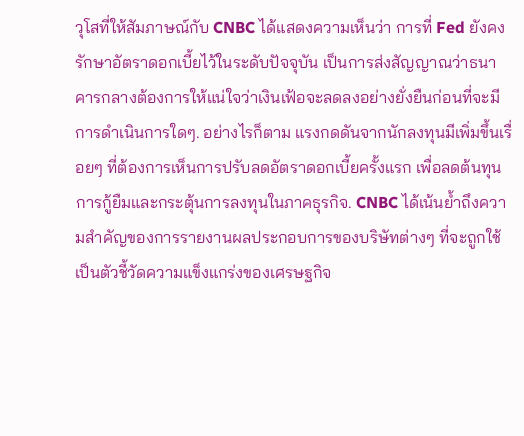วุโสที่ให้สัมภาษณ์กับ CNBC ได้แสดงความเห็นว่า การที่ Fed ยังคงรักษาอัตราดอกเบี้ยไว้ในระดับปัจจุบัน เป็นการส่งสัญญาณว่าธนาคารกลางต้องการให้แน่ใจว่าเงินเฟ้อจะลดลงอย่างยั่งยืนก่อนที่จะมีการดำเนินการใดๆ. อย่างไรก็ตาม แรงกดดันจากนักลงทุนมีเพิ่มขึ้นเรื่อยๆ ที่ต้องการเห็นการปรับลดอัตราดอกเบี้ยครั้งแรก เพื่อลดต้นทุนการกู้ยืมและกระตุ้นการลงทุนในภาคธุรกิจ. CNBC ได้เน้นย้ำถึงความสำคัญของการรายงานผลประกอบการของบริษัทต่างๆ ที่จะถูกใช้เป็นตัวชี้วัดความแข็งแกร่งของเศรษฐกิจ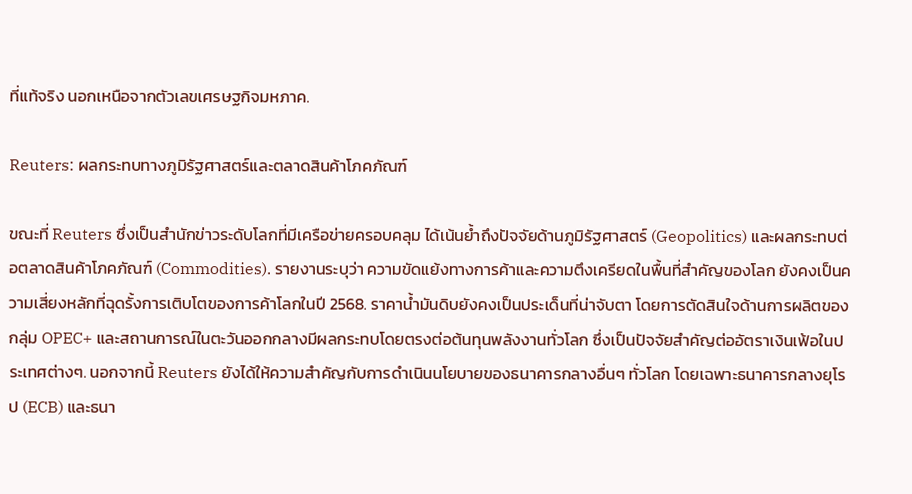ที่แท้จริง นอกเหนือจากตัวเลขเศรษฐกิจมหภาค.

Reuters: ผลกระทบทางภูมิรัฐศาสตร์และตลาดสินค้าโภคภัณฑ์

ขณะที่ Reuters ซึ่งเป็นสำนักข่าวระดับโลกที่มีเครือข่ายครอบคลุม ได้เน้นย้ำถึงปัจจัยด้านภูมิรัฐศาสตร์ (Geopolitics) และผลกระทบต่อตลาดสินค้าโภคภัณฑ์ (Commodities). รายงานระบุว่า ความขัดแย้งทางการค้าและความตึงเครียดในพื้นที่สำคัญของโลก ยังคงเป็นความเสี่ยงหลักที่ฉุดรั้งการเติบโตของการค้าโลกในปี 2568. ราคาน้ำมันดิบยังคงเป็นประเด็นที่น่าจับตา โดยการตัดสินใจด้านการผลิตของกลุ่ม OPEC+ และสถานการณ์ในตะวันออกกลางมีผลกระทบโดยตรงต่อต้นทุนพลังงานทั่วโลก ซึ่งเป็นปัจจัยสำคัญต่ออัตราเงินเฟ้อในประเทศต่างๆ. นอกจากนี้ Reuters ยังได้ให้ความสำคัญกับการดำเนินนโยบายของธนาคารกลางอื่นๆ ทั่วโลก โดยเฉพาะธนาคารกลางยุโรป (ECB) และธนา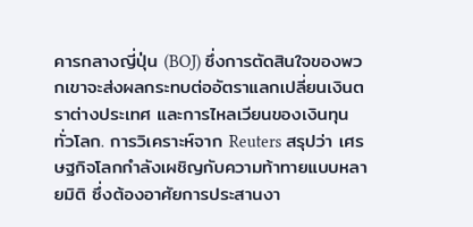คารกลางญี่ปุ่น (BOJ) ซึ่งการตัดสินใจของพวกเขาจะส่งผลกระทบต่ออัตราแลกเปลี่ยนเงินตราต่างประเทศ และการไหลเวียนของเงินทุนทั่วโลก. การวิเคราะห์จาก Reuters สรุปว่า เศรษฐกิจโลกกำลังเผชิญกับความท้าทายแบบหลายมิติ ซึ่งต้องอาศัยการประสานงา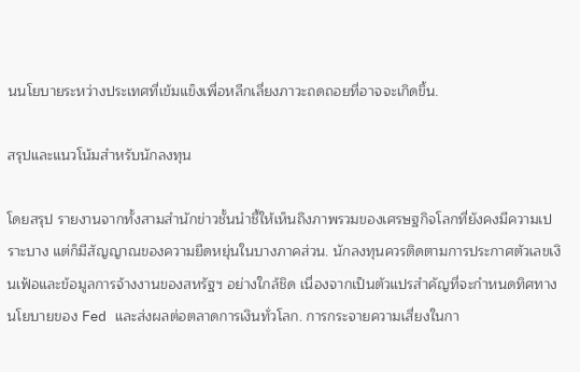นนโยบายระหว่างประเทศที่เข้มแข็งเพื่อหลีกเลี่ยงภาวะถดถอยที่อาจจะเกิดขึ้น.

สรุปและแนวโน้มสำหรับนักลงทุน

โดยสรุป รายงานจากทั้งสามสำนักข่าวชั้นนำชี้ให้เห็นถึงภาพรวมของเศรษฐกิจโลกที่ยังคงมีความเปราะบาง แต่ก็มีสัญญาณของความยืดหยุ่นในบางภาคส่วน. นักลงทุนควรติดตามการประกาศตัวเลขเงินเฟ้อและข้อมูลการจ้างงานของสหรัฐฯ อย่างใกล้ชิด เนื่องจากเป็นตัวแปรสำคัญที่จะกำหนดทิศทางนโยบายของ Fed และส่งผลต่อตลาดการเงินทั่วโลก. การกระจายความเสี่ยงในกา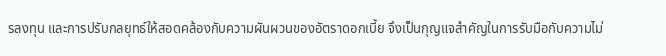รลงทุน และการปรับกลยุทธ์ให้สอดคล้องกับความผันผวนของอัตราดอกเบี้ย จึงเป็นกุญแจสำคัญในการรับมือกับความไม่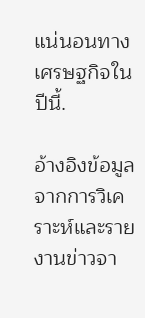แน่นอนทางเศรษฐกิจในปีนี้.

อ้างอิงข้อมูลจากการวิเคราะห์และรายงานข่าวจา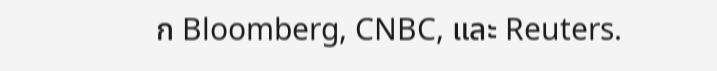ก Bloomberg, CNBC, และ Reuters.